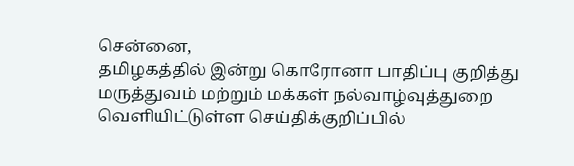சென்னை,
தமிழகத்தில் இன்று கொரோனா பாதிப்பு குறித்து மருத்துவம் மற்றும் மக்கள் நல்வாழ்வுத்துறை வெளியிட்டுள்ள செய்திக்குறிப்பில்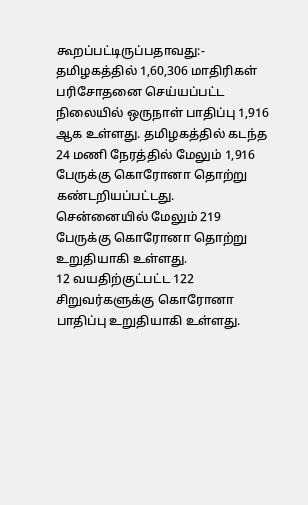கூறப்பட்டிருப்பதாவது:-
தமிழகத்தில் 1,60,306 மாதிரிகள் பரிசோதனை செய்யப்பட்ட நிலையில் ஒருநாள் பாதிப்பு 1,916 ஆக உள்ளது. தமிழகத்தில் கடந்த 24 மணி நேரத்தில் மேலும் 1,916 பேருக்கு கொரோனா தொற்று கண்டறியப்பட்டது.
சென்னையில் மேலும் 219 பேருக்கு கொரோனா தொற்று உறுதியாகி உள்ளது.
12 வயதிற்குட்பட்ட 122 சிறுவர்களுக்கு கொரோனா பாதிப்பு உறுதியாகி உள்ளது.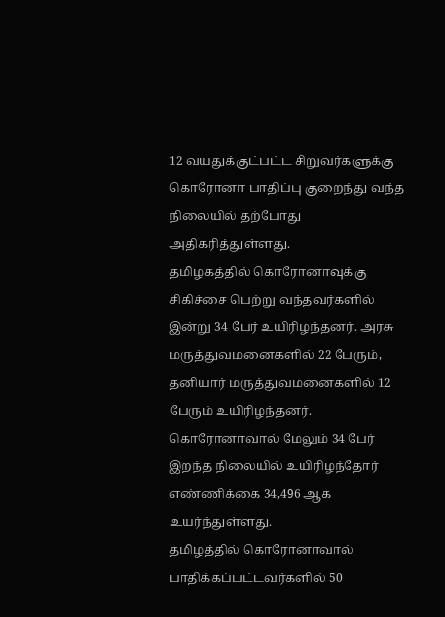12 வயதுக்குட்பட்ட சிறுவர்களுக்கு கொரோனா பாதிப்பு குறைந்து வந்த நிலையில் தற்போது அதிகரித்துள்ளது.
தமிழகத்தில் கொரோனாவுக்கு சிகிச்சை பெற்று வந்தவர்களில் இன்று 34 பேர் உயிரிழந்தனர். அரசு மருத்துவமனைகளில் 22 பேரும், தனியார் மருத்துவமனைகளில் 12 பேரும் உயிரிழந்தனர். கொரோனாவால் மேலும் 34 பேர் இறந்த நிலையில் உயிரிழந்தோர் எண்ணிக்கை 34,496 ஆக உயர்ந்துள்ளது.
தமிழத்தில் கொரோனாவால் பாதிக்கப்பட்டவர்களில் 50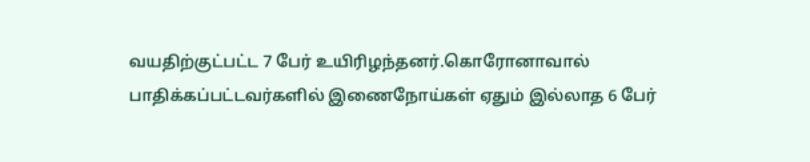வயதிற்குட்பட்ட 7 பேர் உயிரிழந்தனர்.கொரோனாவால் பாதிக்கப்பட்டவர்களில் இணைநோய்கள் ஏதும் இல்லாத 6 பேர்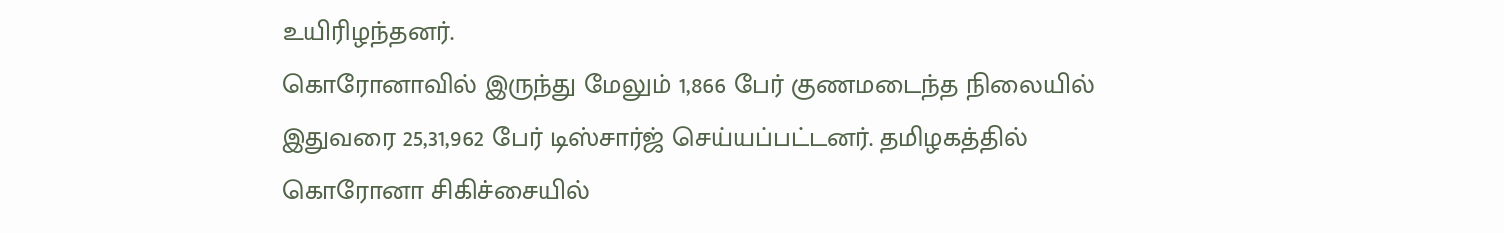உயிரிழந்தனர்.
கொரோனாவில் இருந்து மேலும் 1,866 பேர் குணமடைந்த நிலையில் இதுவரை 25,31,962 பேர் டிஸ்சார்ஜ் செய்யப்பட்டனர். தமிழகத்தில் கொரோனா சிகிச்சையில்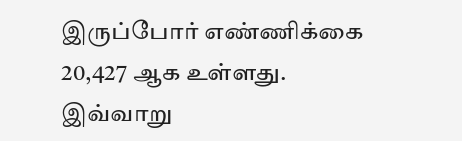இருப்போர் எண்ணிக்கை 20,427 ஆக உள்ளது.
இவ்வாறு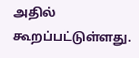அதில் கூறப்பட்டுள்ளது.